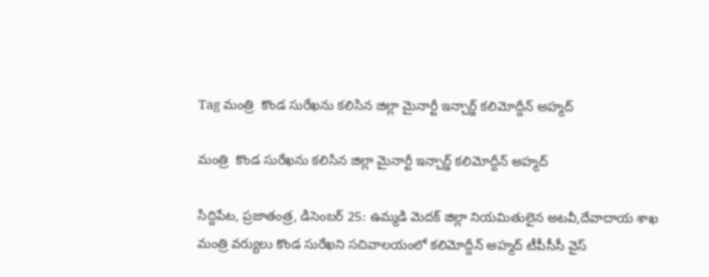Tag మంత్రి  కొండ సురేఖను కలిసిన జిల్లా మైనార్టీ ఇన్చార్జ్ కలిమోద్దీన్ అహ్మద్

మంత్రి  కొండ సురేఖను కలిసిన జిల్లా మైనార్టీ ఇన్చార్జ్ కలిమోద్దీన్ అహ్మద్

సిద్దిపేట, ప్రజాతంత్ర, డిసెంబర్ 25: ఉమ్మడి మెదక్ జిల్లా నియమితులైన అటవీ,దేవాదాయ శాఖ మంత్రి వర్యులు కొండ సురేఖని సచివాలయంలో కలిమోద్దీన్ అహ్మద్ టీపీసీసీ వైస్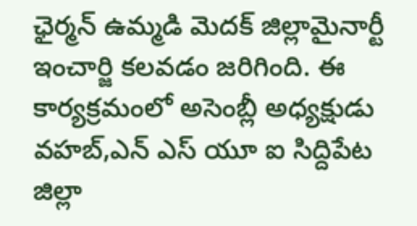ఛైర్మన్ ఉమ్మడి మెదక్ జిల్లామైనార్టీ ఇంచార్జి కలవడం జరిగింది. ఈ కార్యక్రమంలో అసెంబ్లీ అధ్యక్షుడు వహబ్,ఎన్ ఎస్ యూ ఐ సిద్దిపేట జిల్లా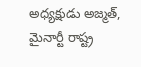అధ్యక్షుడు అజ్మత్, మైనార్టీ రాష్ట్ర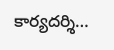కార్యదర్శి…